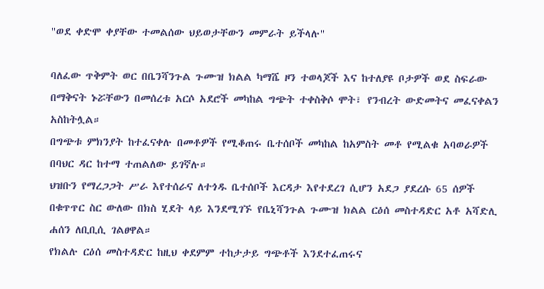"ወደ ቀድሞ ቀያቸው ተመልሰው ህይወታቸውን መምራት ይችላሉ"

ባለፈው ጥቅምት ወር በቤንሻንጉል ጉሙዝ ክልል ካማሼ ዞን ተወላጆች እና ከተለያዩ ቦታዎች ወደ ስፍራው በማቅናት ኑሯቸውን በመሰረቱ አርሶ አደሮች መካከል ግጭት ተቀስቅሶ ሞት፣ የንብረት ውድመትና መፈናቀልን አስከትሏል።
በግጭቱ ምክንያት ከተፈናቀሉ በመቶዎች የሚቆጠሩ ቤተሰቦች መካከል ከአምስት መቶ የሚልቁ አባወራዎች በባህር ዳር ከተማ ተጠልለው ይገኛሉ።
ህዝቡን የማረጋጋት ሥራ እየተሰራና ለተጎዱ ቤተሰቦች እርዳታ እየተደረገ ሲሆን አደጋ ያደረሱ 65 ሰዎች በቁጥጥር ስር ውለው በክስ ሂደት ላይ እንደሚገኙ የቤኒሻንጉል ጉሙዝ ክልል ርዕሰ መስተዳድር አቶ አሻድሊ ሐሰን ለቢቢሲ ገልፀዋል።
የክልሉ ርዕሰ መስተዳድር ከዚህ ቀደምም ተከታታይ ግጭቶች እንደተፈጠሩና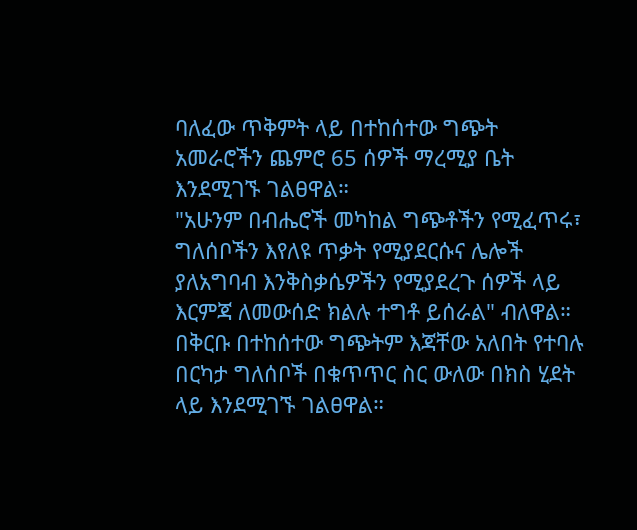ባለፈው ጥቅምት ላይ በተከሰተው ግጭት አመራሮችን ጨምሮ 65 ሰዎች ማረሚያ ቤት እንደሚገኙ ገልፀዋል።
"አሁንም በብሔሮች መካከል ግጭቶችን የሚፈጥሩ፣ ግለሰቦችን እየለዩ ጥቃት የሚያደርሱና ሌሎች ያለአግባብ እንቅስቃሴዎችን የሚያደረጉ ሰዎች ላይ እርምጃ ለመውሰድ ክልሉ ተግቶ ይሰራል" ብለዋል።
በቅርቡ በተከሰተው ግጭትም እጃቸው አለበት የተባሉ በርካታ ግለሰቦች በቁጥጥር ስር ውለው በክስ ሂደት ላይ እንደሚገኙ ገልፀዋል።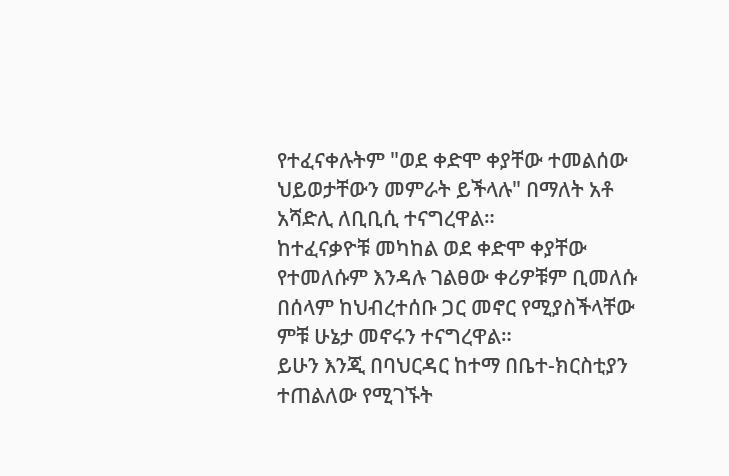የተፈናቀሉትም "ወደ ቀድሞ ቀያቸው ተመልሰው ህይወታቸውን መምራት ይችላሉ" በማለት አቶ አሻድሊ ለቢቢሲ ተናግረዋል።
ከተፈናቃዮቹ መካከል ወደ ቀድሞ ቀያቸው የተመለሱም እንዳሉ ገልፀው ቀሪዎቹም ቢመለሱ በሰላም ከህብረተሰቡ ጋር መኖር የሚያስችላቸው ምቹ ሁኔታ መኖሩን ተናግረዋል።
ይሁን እንጂ በባህርዳር ከተማ በቤተ-ክርስቲያን ተጠልለው የሚገኙት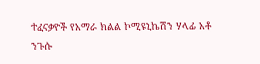ተፈናቃዮች የአማራ ክልል ኮሚዩኒኬሽን ሃላፊ አቶ ንጉሱ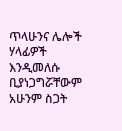ጥላሁንና ሌሎች ሃላፊዎች እንዲመለሱ ቢያነጋግሯቸውም አሁንም ስጋት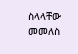ስላላቸው መመለስ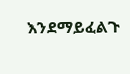እንደማይፈልጉ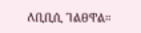ለቢቢሲ ገልፀዋል።